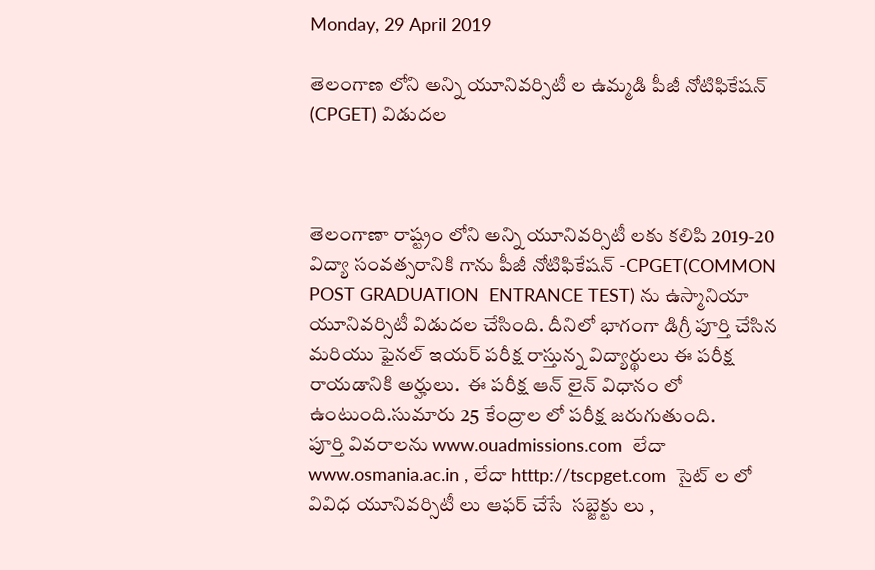Monday, 29 April 2019

తెలంగాణ లోని అన్ని యూనివర్సిటీ ల ఉమ్మడి పీజీ నోటిఫికేషన్ (CPGET) విడుదల



తెలంగాణా రాష్ట్రం లోని అన్ని యూనివర్సిటీ లకు కలిపి 2019-20 విద్యా సంవత్సరానికి గాను పీజీ నోటిఫికేషన్ -CPGET(COMMON POST GRADUATION  ENTRANCE TEST) ను ఉస్మానియా యూనివర్సిటీ విడుదల చేసింది. దీనిలో భాగంగా డిగ్రీ పూర్తి చేసిన మరియు ఫైనల్ ఇయర్ పరీక్ష రాస్తున్న విద్యార్థులు ఈ పరీక్ష రాయడానికి అర్హులు.  ఈ పరీక్ష ఆన్ లైన్ విధానం లో ఉంటుంది.సుమారు 25 కేంద్రాల లో పరీక్ష జరుగుతుంది.
పూర్తి వివరాలను www.ouadmissions.com  లేదా  www.osmania.ac.in , లేదా htttp://tscpget.com  సైట్ ల లో వివిధ యూనివర్సిటీ లు ఆఫర్ చేసే  సబ్జెక్టు లు ,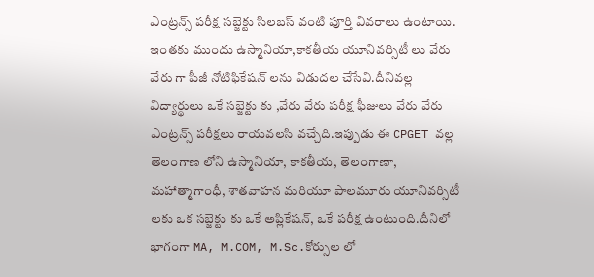ఎంట్రన్స్ పరీక్ష సబ్జెక్టు సిలబస్ వంటి పూర్తి వివరాలు ఉంటాయి.
ఇంతకు ముందు ఉస్మానియా,కాకతీయ యూనివర్సిటీ లు వేరు వేరు గా పీజీ నోటిఫికేషన్ లను విడుదల చేసేవి.దీనివల్ల విద్యార్థులు ఒకే సబ్జెక్టు కు ,వేరు వేరు పరీక్ష ఫీజులు వేరు వేరు ఎంట్రన్స్ పరీక్షలు రాయవలసి వచ్చేది.ఇప్పుడు ఈ CPGET వల్ల తెలంగాణ లోని ఉస్మానియా, కాకతీయ, తెలంగాణా, మహాత్మాగాంధీ, శాతవాహన మరియూ పాలమూరు యూనివర్సిటీ లకు ఒక సబ్జెక్టు కు ఒకే అప్లికేషన్, ఒకే పరీక్ష ఉంటుంది.దీనిలో భాగంగా MA, M.COM, M.Sc.కోర్సుల లో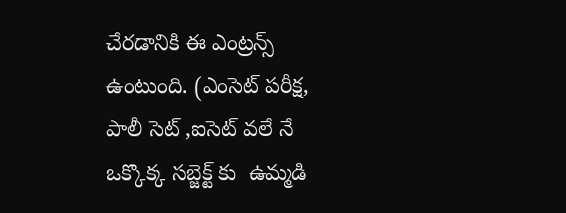చేరడానికి ఈ ఎంట్రన్స్ ఉంటుంది. (ఎంసెట్ పరీక్ష, పాలీ సెట్ ,ఐసెట్ వలే నే ఒక్కొక్క సబ్జెక్ట్ కు  ఉమ్మడి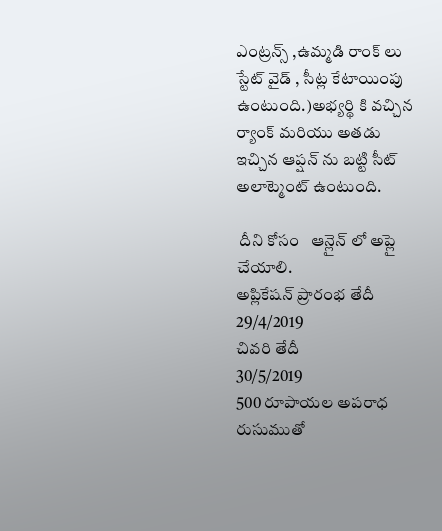ఎంట్రన్స్ ,ఉమ్మడి రాంక్ లు స్టేట్ వైడ్ , సీట్ల కేటాయింపు ఉంటుంది.)అభ్యర్థి కి వచ్చిన ర్యాంక్ మరియు అతడు ఇచ్చిన ఆప్షన్ ను బట్టి సీట్ అలాట్మెంట్ ఉంటుంది.

 దీని కోసం   ఆన్లైన్ లో అప్లై చేయాలి.
అప్లికేషన్ ప్రారంభ తేదీ        29/4/2019
చివరి తేదీ                           30/5/2019
500 రూపాయల అపరాధ రుసుముతో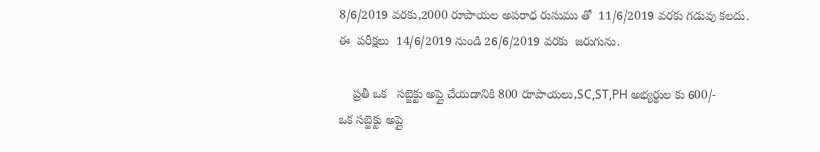8/6/2019 వరకు,2000 రూపాయల అపరాధ రుసుము తో  11/6/2019 వరకు గడువు కలదు.
ఈ  పరీక్షలు  14/6/2019 నుండి 26/6/2019 వరకు  జరుగును.

    ప్రతీ ఒక   సబ్జెక్టు అప్లై చేయడానికి 800 రూపాయలు,SC,ST,PH అభ్యర్థుల కు 600/-
ఒక సబ్జెక్టు అప్లై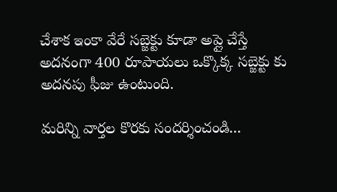చేశాక ఇంకా వేరే సబ్జెక్టు కూడా అప్లై చేస్తే అదనంగా 400 రూపాయలు ఒక్కొక్క సబ్జెక్టు కు  అదనపు ఫీజు ఉంటుంది.

మరిన్ని వార్తల కొరకు సందర్శించండి...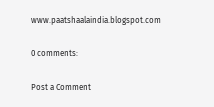www.paatshaalaindia.blogspot.com

0 comments:

Post a Comment